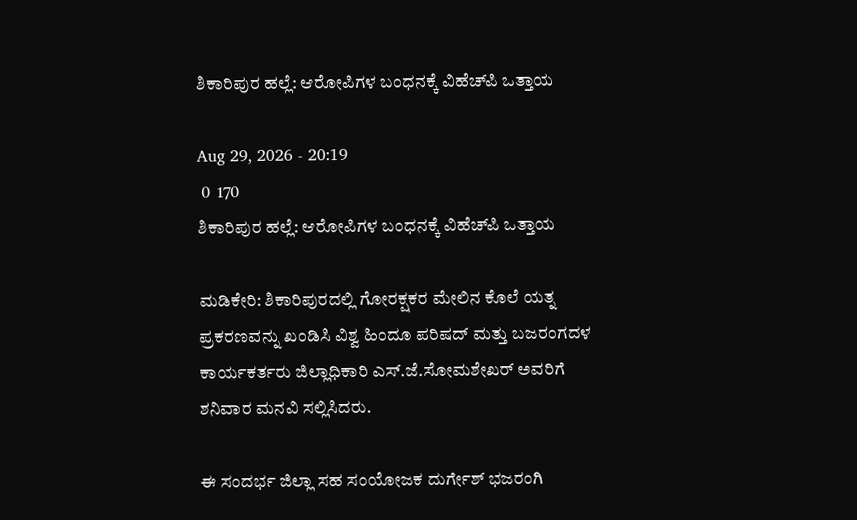ಶಿಕಾರಿಪುರ ಹಲ್ಲೆ: ಆರೋಪಿಗಳ ಬಂಧನಕ್ಕೆ ವಿಹೆಚ್‌ಪಿ ಒತ್ತಾಯ

Aug 29, 2026 - 20:19
 0  170
ಶಿಕಾರಿಪುರ ಹಲ್ಲೆ: ಆರೋಪಿಗಳ ಬಂಧನಕ್ಕೆ ವಿಹೆಚ್‌ಪಿ ಒತ್ತಾಯ

ಮಡಿಕೇರಿ: ಶಿಕಾರಿಪುರದಲ್ಲಿ ಗೋರಕ್ಷಕರ ಮೇಲಿನ ಕೊಲೆ ಯತ್ನ ಪ್ರಕರಣವನ್ನು ಖಂಡಿಸಿ ವಿಶ್ವ ಹಿಂದೂ ಪರಿಷದ್ ಮತ್ತು ಬಜರಂಗದಳ ಕಾರ್ಯಕರ್ತರು ಜಿಲ್ಲಾಧಿಕಾರಿ ಎಸ್.ಜೆ.ಸೋಮಶೇಖರ್ ಅವರಿಗೆ ಶನಿವಾರ ಮನವಿ ಸಲ್ಲಿಸಿದರು.

ಈ ಸಂದರ್ಭ ಜಿಲ್ಲಾ ಸಹ ಸಂಯೋಜಕ ದುರ್ಗೇಶ್ ಭಜರಂಗಿ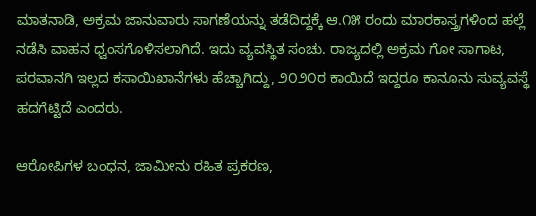ಮಾತನಾಡಿ, ಅಕ್ರಮ ಜಾನುವಾರು ಸಾಗಣೆಯನ್ನು ತಡೆದಿದ್ದಕ್ಕೆ ಆ.೧೫ ರಂದು ಮಾರಕಾಸ್ತ್ರಗಳಿಂದ ಹಲ್ಲೆ ನಡೆಸಿ ವಾಹನ ಧ್ವಂಸಗೊಳಿಸಲಾಗಿದೆ. ಇದು ವ್ಯವಸ್ಥಿತ ಸಂಚು. ರಾಜ್ಯದಲ್ಲಿ ಅಕ್ರಮ ಗೋ ಸಾಗಾಟ, ಪರವಾನಗಿ ಇಲ್ಲದ ಕಸಾಯಿಖಾನೆಗಳು ಹೆಚ್ಚಾಗಿದ್ದು, ೨೦೨೦ರ ಕಾಯಿದೆ ಇದ್ದರೂ ಕಾನೂನು ಸುವ್ಯವಸ್ಥೆ ಹದಗೆಟ್ಟಿದೆ ಎಂದರು.

ಆರೋಪಿಗಳ ಬಂಧನ, ಜಾಮೀನು ರಹಿತ ಪ್ರಕರಣ,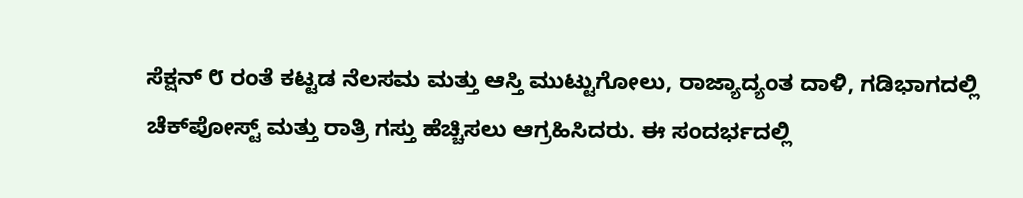ಸೆಕ್ಷನ್ ೮ ರಂತೆ ಕಟ್ಟಡ ನೆಲಸಮ ಮತ್ತು ಆಸ್ತಿ ಮುಟ್ಟುಗೋಲು, ರಾಜ್ಯಾದ್ಯಂತ ದಾಳಿ, ಗಡಿಭಾಗದಲ್ಲಿ ಚೆಕ್‌ಪೋಸ್ಟ್ ಮತ್ತು ರಾತ್ರಿ ಗಸ್ತು ಹೆಚ್ಚಿಸಲು ಆಗ್ರಹಿಸಿದರು. ಈ ಸಂದರ್ಭದಲ್ಲಿ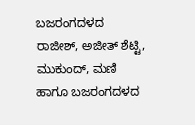ಬಜರಂಗದಳದ ರಾಜೀಶ್, ಅಜೀತ್ ಶೆಟ್ಟಿ, ಮುಕುಂದ್, ಮಣಿ ಹಾಗೂ ಬಜರಂಗದಳದ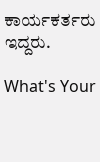ಕಾರ್ಯಕರ್ತರು ಇದ್ದರು.

What's Your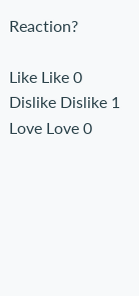Reaction?

Like Like 0
Dislike Dislike 1
Love Love 0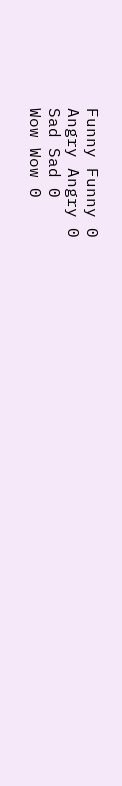Funny Funny 0
Angry Angry 0
Sad Sad 0
Wow Wow 0